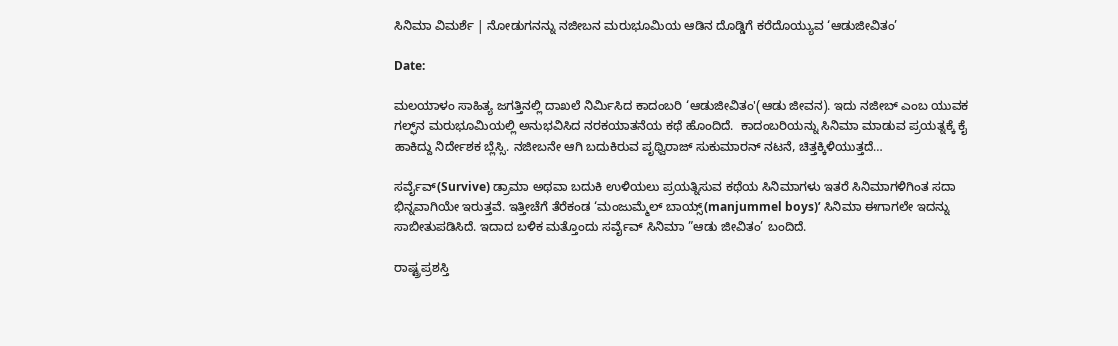ಸಿನಿಮಾ ವಿಮರ್ಶೆ | ನೋಡುಗನನ್ನು ನಜೀಬನ ಮರುಭೂಮಿಯ ಆಡಿನ ದೊಡ್ಡಿಗೆ ಕರೆದೊಯ್ಯುವ ‘ಆಡುಜೀವಿತಂ’

Date:

ಮಲಯಾಳಂ ಸಾಹಿತ್ಯ ಜಗತ್ತಿನಲ್ಲಿ ದಾಖಲೆ ನಿರ್ಮಿಸಿದ ಕಾದಂಬರಿ ‘ಆಡುಜೀವಿತಂ'(ಆಡು ಜೀವನ). ಇದು ನಜೀಬ್ ಎಂಬ ಯುವಕ ಗಲ್ಫ್‌ನ ಮರುಭೂಮಿಯಲ್ಲಿ ಅನುಭವಿಸಿದ ನರಕಯಾತನೆಯ ಕಥೆ ಹೊಂದಿದೆ.  ಕಾದಂಬರಿಯನ್ನು ಸಿನಿಮಾ ಮಾಡುವ ಪ್ರಯತ್ನಕ್ಕೆ ಕೈ ಹಾಕಿದ್ದು ನಿರ್ದೇಶಕ ಬ್ಲೆಸ್ಸಿ. ನಜೀಬನೇ ಆಗಿ ಬದುಕಿರುವ ಪೃಥ್ವಿರಾಜ್‌ ಸುಕುಮಾರನ್‌ ನಟನೆ, ಚಿತ್ತಕ್ಕಿಳಿಯುತ್ತದೆ…

ಸರ್ವೈವ್(Survive) ಡ್ರಾಮಾ ಅಥವಾ ಬದುಕಿ ಉಳಿಯಲು ಪ್ರಯತ್ನಿಸುವ ಕಥೆಯ ಸಿನಿಮಾಗಳು ಇತರೆ ಸಿನಿಮಾಗಳಿಗಿಂತ ಸದಾ ಭಿನ್ನವಾಗಿಯೇ ಇರುತ್ತವೆ. ಇತ್ತೀಚೆಗೆ ತೆರೆಕಂಡ ‘ಮಂಜುಮ್ಮೆಲ್ ಬಾಯ್ಸ್(manjummel boys)’ ಸಿನಿಮಾ ಈಗಾಗಲೇ ಇದನ್ನು ಸಾಬೀತುಪಡಿಸಿದೆ. ಇದಾದ ಬಳಿಕ ಮತ್ತೊಂದು ಸರ್ವೈವ್ ಸಿನಿಮಾ ”ಆಡು ಜೀವಿತಂ’ ಬಂದಿದೆ.

ರಾಷ್ಟ್ರಪ್ರಶಸ್ತಿ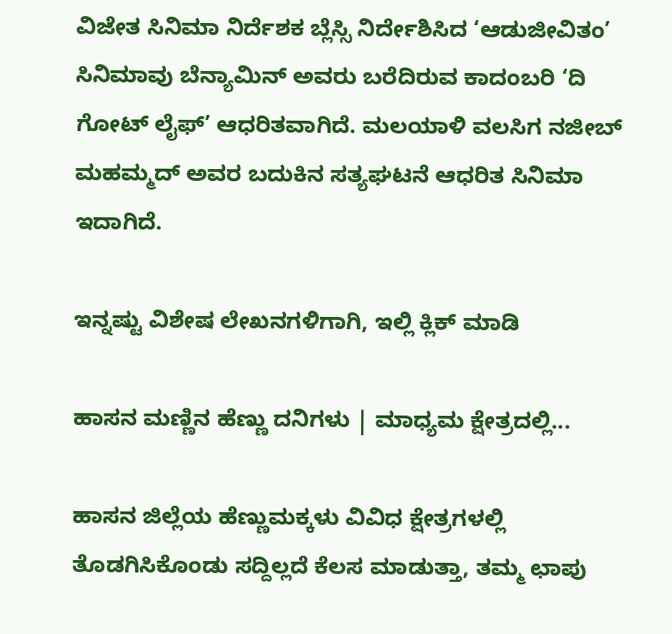ವಿಜೇತ ಸಿನಿಮಾ ನಿರ್ದೆಶಕ ಬ್ಲೆಸ್ಸಿ ನಿರ್ದೇಶಿಸಿದ ‘ಆಡುಜೀವಿತಂ’ ಸಿನಿಮಾವು ಬೆನ್ಯಾಮಿನ್ ಅವರು ಬರೆದಿರುವ ಕಾದಂಬರಿ ‘ದಿ ಗೋಟ್ ಲೈಫ್’ ಆಧರಿತವಾಗಿದೆ. ಮಲಯಾಳಿ ವಲಸಿಗ ನಜೀಬ್‌ ಮಹಮ್ಮದ್‌ ಅವರ ಬದುಕಿನ ಸತ್ಯಘಟನೆ ಆಧರಿತ ಸಿನಿಮಾ ಇದಾಗಿದೆ.

ಇನ್ನಷ್ಟು ವಿಶೇಷ ಲೇಖನಗಳಿಗಾಗಿ, ಇಲ್ಲಿ ಕ್ಲಿಕ್ ಮಾಡಿ

ಹಾಸನ ಮಣ್ಣಿನ ಹೆಣ್ಣು ದನಿಗಳು | ಮಾಧ್ಯಮ ಕ್ಷೇತ್ರದಲ್ಲಿ...

ಹಾಸನ ಜಿಲ್ಲೆಯ ಹೆಣ್ಣುಮಕ್ಕಳು ವಿವಿಧ ಕ್ಷೇತ್ರಗಳಲ್ಲಿ ತೊಡಗಿಸಿಕೊಂಡು ಸದ್ದಿಲ್ಲದೆ ಕೆಲಸ ಮಾಡುತ್ತಾ, ತಮ್ಮ ಛಾಪು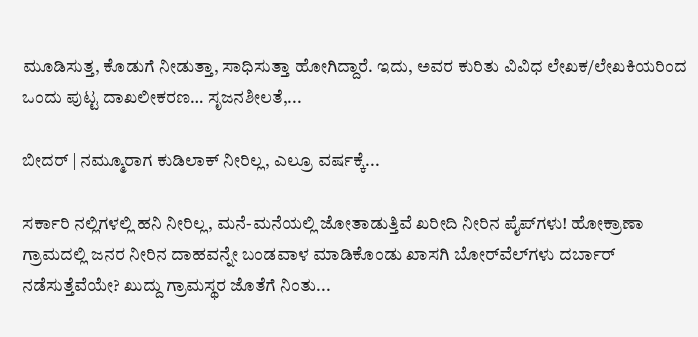ಮೂಡಿಸುತ್ತ, ಕೊಡುಗೆ ನೀಡುತ್ತಾ, ಸಾಧಿಸುತ್ತಾ ಹೋಗಿದ್ದಾರೆ. ಇದು, ಅವರ ಕುರಿತು ವಿವಿಧ ಲೇಖಕ/ಲೇಖಕಿಯರಿಂದ ಒಂದು ಪುಟ್ಟ ದಾಖಲೀಕರಣ… ಸೃಜನಶೀಲತೆ,...

ಬೀದರ್ | ನಮ್ಮೂರಾಗ ಕುಡಿಲಾಕ್ ನೀರಿಲ್ಲ, ಎಲ್ರೂ ವರ್ಷಕ್ಕೆ...

ಸರ್ಕಾರಿ ನಲ್ಲಿಗಳಲ್ಲಿ ಹನಿ ನೀರಿಲ್ಲ, ಮನೆ-ಮನೆಯಲ್ಲಿ ಜೋತಾಡುತ್ತಿವೆ ಖರೀದಿ ನೀರಿನ ಪೈಪ್‌ಗಳು! ಹೋಕ್ರಾಣಾ ಗ್ರಾಮದಲ್ಲಿ ಜನರ ನೀರಿನ ದಾಹವನ್ನೇ ಬಂಡವಾಳ ಮಾಡಿಕೊಂಡು ಖಾಸಗಿ ಬೋರ್‌ವೆಲ್‌ಗಳು ದರ್ಬಾರ್‌ ನಡೆಸುತ್ತೆವೆಯೇ? ಖುದ್ದು ಗ್ರಾಮಸ್ಥರ ಜೊತೆಗೆ ನಿಂತು...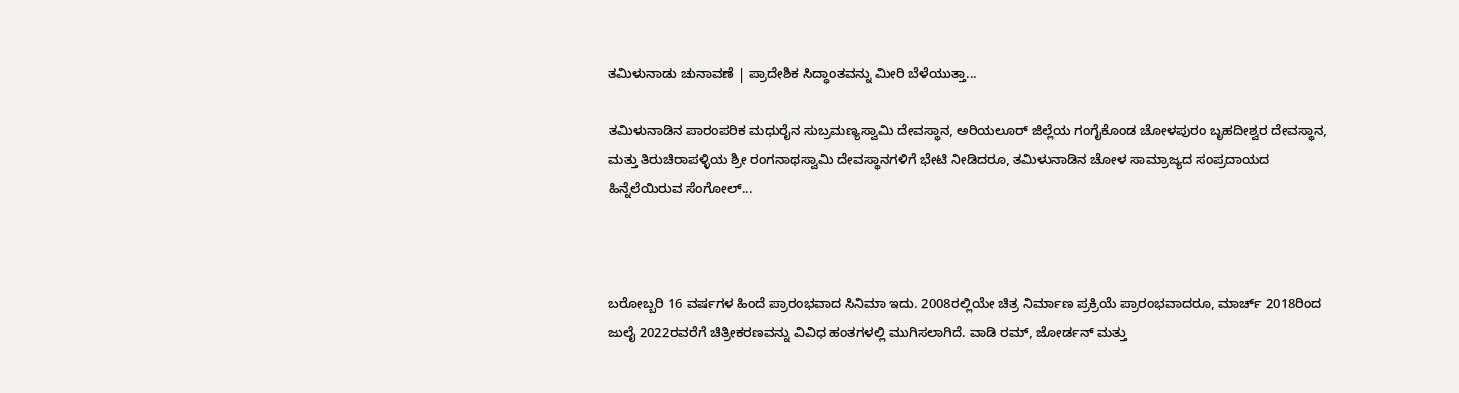ತಮಿಳುನಾಡು ಚುನಾವಣೆ | ಪ್ರಾದೇಶಿಕ ಸಿದ್ಧಾಂತವನ್ನು ಮೀರಿ ಬೆಳೆಯುತ್ತಾ...

ತಮಿಳುನಾಡಿನ ಪಾರಂಪರಿಕ ಮಧುರೈನ ಸುಬ್ರಮಣ್ಯಸ್ವಾಮಿ ದೇವಸ್ಥಾನ, ಅರಿಯಲೂರ್ ಜಿಲ್ಲೆಯ ಗಂಗೈಕೊಂಡ ಚೋಳಪುರಂ ಬೃಹದೀಶ್ವರ ದೇವಸ್ಥಾನ, ಮತ್ತು ತಿರುಚಿರಾಪಳ್ಳಿಯ ಶ್ರೀ ರಂಗನಾಥಸ್ವಾಮಿ ದೇವಸ್ಥಾನಗಳಿಗೆ ಭೇಟಿ ನೀಡಿದರೂ, ತಮಿಳುನಾಡಿನ ಚೋಳ ಸಾಮ್ರಾಜ್ಯದ ಸಂಪ್ರದಾಯದ ಹಿನ್ನೆಲೆಯಿರುವ ಸೆಂಗೋಲ್...



ಬರೋಬ್ಬರಿ 16 ವರ್ಷಗಳ ಹಿಂದೆ ಪ್ರಾರಂಭವಾದ ಸಿನಿಮಾ ಇದು. 2008ರಲ್ಲಿಯೇ ಚಿತ್ರ ನಿರ್ಮಾಣ ಪ್ರಕ್ರಿಯೆ ಪ್ರಾರಂಭವಾದರೂ, ಮಾರ್ಚ್ 2018ರಿಂದ ಜುಲೈ 2022ರವರೆಗೆ ಚಿತ್ರೀಕರಣವನ್ನು ವಿವಿಧ ಹಂತಗಳಲ್ಲಿ ಮುಗಿಸಲಾಗಿದೆ. ವಾಡಿ ರಮ್, ಜೋರ್ಡನ್ ಮತ್ತು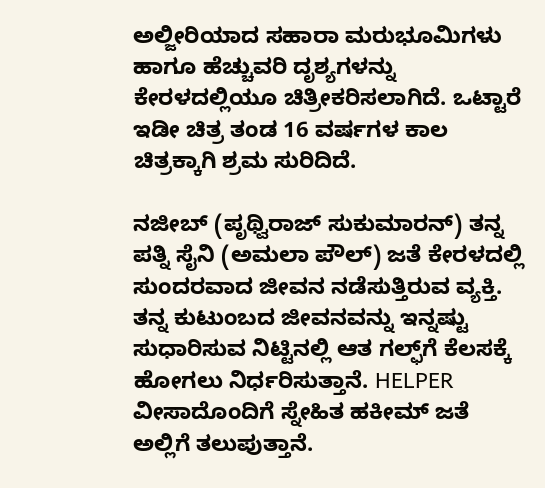ಅಲ್ಜೀರಿಯಾದ ಸಹಾರಾ ಮರುಭೂಮಿಗಳು ಹಾಗೂ ಹೆಚ್ಚುವರಿ ದೃಶ್ಯಗಳನ್ನು ಕೇರಳದಲ್ಲಿಯೂ ಚಿತ್ರೀಕರಿಸಲಾಗಿದೆ. ಒಟ್ಟಾರೆ ಇಡೀ ಚಿತ್ರ ತಂಡ 16 ವರ್ಷಗಳ ಕಾಲ ಚಿತ್ರಕ್ಕಾಗಿ ಶ್ರಮ ಸುರಿದಿದೆ.

ನಜೀಬ್‌ (ಪೃಥ್ವಿರಾಜ್‌ ಸುಕುಮಾರನ್‌) ತನ್ನ ಪತ್ನಿ ಸೈನಿ (ಅಮಲಾ ಪೌಲ್‌) ಜತೆ ಕೇರಳದಲ್ಲಿ ಸುಂದರವಾದ ಜೀವನ ನಡೆಸುತ್ತಿರುವ ವ್ಯಕ್ತಿ. ತನ್ನ ಕುಟುಂಬದ ಜೀವನವನ್ನು ಇನ್ನಷ್ಟು ಸುಧಾರಿಸುವ ನಿಟ್ಟಿನಲ್ಲಿ ಆತ ಗಲ್ಫ್‌ಗೆ ಕೆಲಸಕ್ಕೆ ಹೋಗಲು ನಿರ್ಧರಿಸುತ್ತಾನೆ. HELPER ವೀಸಾದೊಂದಿಗೆ ಸ್ನೇಹಿತ ಹಕೀಮ್‌ ಜತೆ ಅಲ್ಲಿಗೆ ತಲುಪುತ್ತಾನೆ.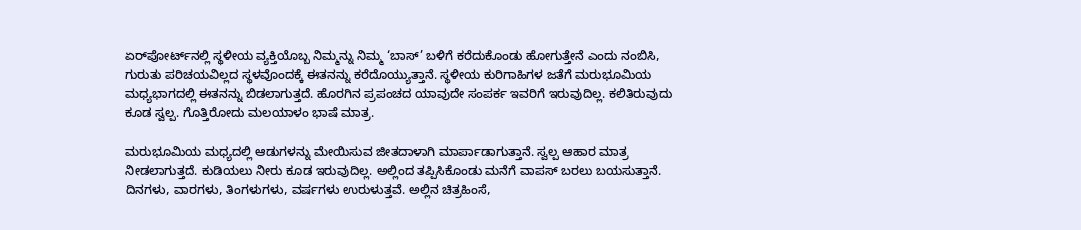ಏರ್‌ಪೋರ್ಟ್‌ನಲ್ಲಿ ಸ್ಥಳೀಯ ವ್ಯಕ್ತಿಯೊಬ್ಬ ನಿಮ್ಮನ್ನು ನಿಮ್ಮ ‘ಬಾಸ್‌’ ಬಳಿಗೆ ಕರೆದುಕೊಂಡು ಹೋಗುತ್ತೇನೆ ಎಂದು ನಂಬಿಸಿ, ಗುರುತು ಪರಿಚಯವಿಲ್ಲದ ಸ್ಥಳವೊಂದಕ್ಕೆ ಈತನನ್ನು ಕರೆದೊಯ್ಯುತ್ತಾನೆ. ಸ್ಥಳೀಯ ಕುರಿಗಾಹಿಗಳ ಜತೆಗೆ ಮರುಭೂಮಿಯ ಮಧ್ಯಭಾಗದಲ್ಲಿ ಈತನನ್ನು ಬಿಡಲಾಗುತ್ತದೆ. ಹೊರಗಿನ ಪ್ರಪಂಚದ ಯಾವುದೇ ಸಂಪರ್ಕ ಇವರಿಗೆ ಇರುವುದಿಲ್ಲ. ಕಲಿತಿರುವುದು ಕೂಡ ಸ್ವಲ್ಪ. ಗೊತ್ತಿರೋದು ಮಲಯಾಳಂ ಭಾಷೆ ಮಾತ್ರ.

ಮರುಭೂಮಿಯ ಮಧ್ಯದಲ್ಲಿ ಆಡುಗಳನ್ನು ಮೇಯಿಸುವ ಜೀತದಾಳಾಗಿ ಮಾರ್ಪಾಡಾಗುತ್ತಾನೆ. ಸ್ವಲ್ಪ ಆಹಾರ ಮಾತ್ರ ನೀಡಲಾಗುತ್ತದೆ. ಕುಡಿಯಲು ನೀರು ಕೂಡ ಇರುವುದಿಲ್ಲ. ಅಲ್ಲಿಂದ ತಪ್ಪಿಸಿಕೊಂಡು ಮನೆಗೆ ವಾಪಸ್‌ ಬರಲು ಬಯಸುತ್ತಾನೆ. ದಿನಗಳು, ವಾರಗಳು, ತಿಂಗಳುಗಳು, ವರ್ಷಗಳು ಉರುಳುತ್ತವೆ. ಅಲ್ಲಿನ ಚಿತ್ರಹಿಂಸೆ,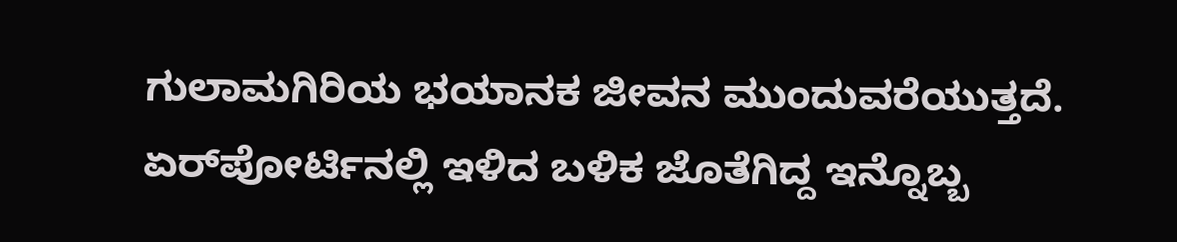ಗುಲಾಮಗಿರಿಯ ಭಯಾನಕ ಜೀವನ ಮುಂದುವರೆಯುತ್ತದೆ. ಏರ್‌ಪೋರ್ಟಿನಲ್ಲಿ ಇಳಿದ ಬಳಿಕ ಜೊತೆಗಿದ್ದ ಇನ್ನೊಬ್ಬ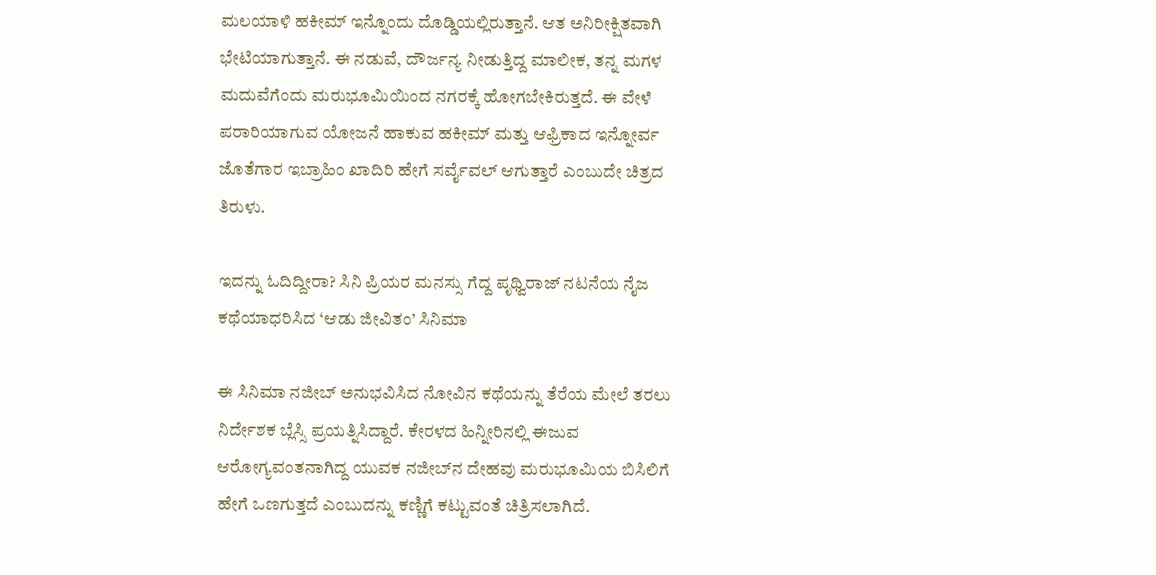ಮಲಯಾಳಿ ಹಕೀಮ್ ಇನ್ನೊಂದು ದೊಡ್ಡಿಯಲ್ಲಿರುತ್ತಾನೆ. ಆತ ಅನಿರೀಕ್ಷಿತವಾಗಿ ಭೇಟಿಯಾಗುತ್ತಾನೆ. ಈ ನಡುವೆ, ದೌರ್ಜನ್ಯ ನೀಡುತ್ತಿದ್ದ ಮಾಲೀಕ, ತನ್ನ ಮಗಳ ಮದುವೆಗೆಂದು ಮರುಭೂಮಿಯಿಂದ ನಗರಕ್ಕೆ ಹೋಗಬೇಕಿರುತ್ತದೆ. ಈ ವೇಳೆ ಪರಾರಿಯಾಗುವ ಯೋಜನೆ ಹಾಕುವ ಹಕೀಮ್ ಮತ್ತು ಆಫ್ರಿಕಾದ ಇನ್ನೋರ್ವ ಜೊತೆಗಾರ ಇಬ್ರಾಹಿಂ ಖಾದಿರಿ ಹೇಗೆ ಸರ್ವೈವಲ್‌ ಆಗುತ್ತಾರೆ ಎಂಬುದೇ ಚಿತ್ರದ ತಿರುಳು.

ಇದನ್ನು ಓದಿದ್ದೀರಾ? ಸಿನಿ ಪ್ರಿಯರ ಮನಸ್ಸು ಗೆದ್ದ ಪೃಥ್ವಿರಾಜ್ ನಟನೆಯ ನೈಜ ಕಥೆಯಾಧರಿಸಿದ ‘ಆಡು ಜೀವಿತಂ’ ಸಿನಿಮಾ

ಈ ಸಿನಿಮಾ ನಜೀಬ್‌ ಅನುಭವಿಸಿದ ನೋವಿನ ಕಥೆಯನ್ನು ತೆರೆಯ ಮೇಲೆ ತರಲು ನಿರ್ದೇಶಕ ಬ್ಲೆಸ್ಸಿ ಪ್ರಯತ್ನಿಸಿದ್ದಾರೆ. ಕೇರಳದ ಹಿನ್ನೀರಿನಲ್ಲಿ ಈಜುವ ಆರೋಗ್ಯವಂತನಾಗಿದ್ದ ಯುವಕ ನಜೀಬ್‌ನ ದೇಹವು ಮರುಭೂಮಿಯ ಬಿಸಿಲಿಗೆ ಹೇಗೆ ಒಣಗುತ್ತದೆ ಎಂಬುದನ್ನು ಕಣ್ಣಿಗೆ ಕಟ್ಟುವಂತೆ ಚಿತ್ರಿಸಲಾಗಿದೆ.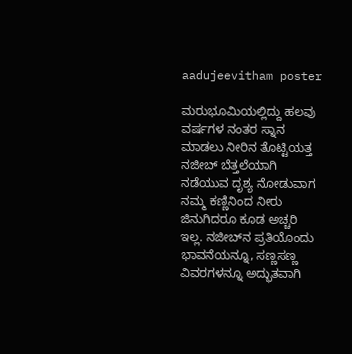aadujeevitham poster

ಮರುಭೂಮಿಯಲ್ಲಿದ್ದು ಹಲವು ವರ್ಷಗಳ ನಂತರ ಸ್ನಾನ ಮಾಡಲು ನೀರಿನ ತೊಟ್ಟಿಯತ್ತ ನಜೀಬ್‌ ಬೆತ್ತಲೆಯಾಗಿ ನಡೆಯುವ ದೃಶ್ಯ ನೋಡುವಾಗ ನಮ್ಮ ಕಣ್ಣಿನಿಂದ ನೀರು ಜಿನುಗಿದರೂ ಕೂಡ ಅಚ್ಚರಿ ಇಲ್ಲ. ನಜೀಬ್‌ನ ಪ್ರತಿಯೊಂದು ಭಾವನೆಯನ್ನೂ, ಸಣ್ಣಸಣ್ಣ ವಿವರಗಳನ್ನೂ ಅದ್ಭುತವಾಗಿ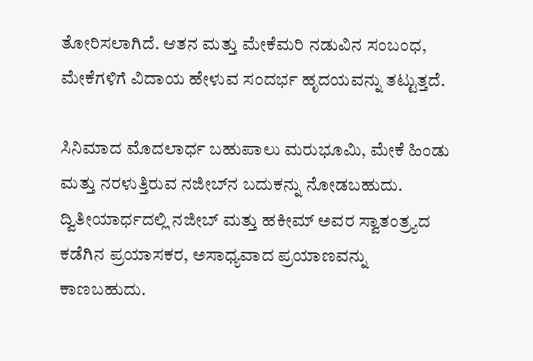ತೋರಿಸಲಾಗಿದೆ. ಆತನ ಮತ್ತು ಮೇಕೆಮರಿ ನಡುವಿನ ಸಂಬಂಧ, ಮೇಕೆಗಳಿಗೆ ವಿದಾಯ ಹೇಳುವ ಸಂದರ್ಭ ಹೃದಯವನ್ನು ತಟ್ಟುತ್ತದೆ.

ಸಿನಿಮಾದ ಮೊದಲಾರ್ಧ ಬಹುಪಾಲು ಮರುಭೂಮಿ, ಮೇಕೆ ಹಿಂಡು ಮತ್ತು ನರಳುತ್ತಿರುವ ನಜೀಬ್‌ನ ಬದುಕನ್ನು ನೋಡಬಹುದು. ದ್ವಿತೀಯಾರ್ಧದಲ್ಲಿ ನಜೀಬ್ ಮತ್ತು ಹಕೀಮ್ ಅವರ ಸ್ವಾತಂತ್ರ್ಯದ ಕಡೆಗಿನ ಪ್ರಯಾಸಕರ, ಅಸಾಧ್ಯವಾದ ಪ್ರಯಾಣವನ್ನು ಕಾಣಬಹುದು.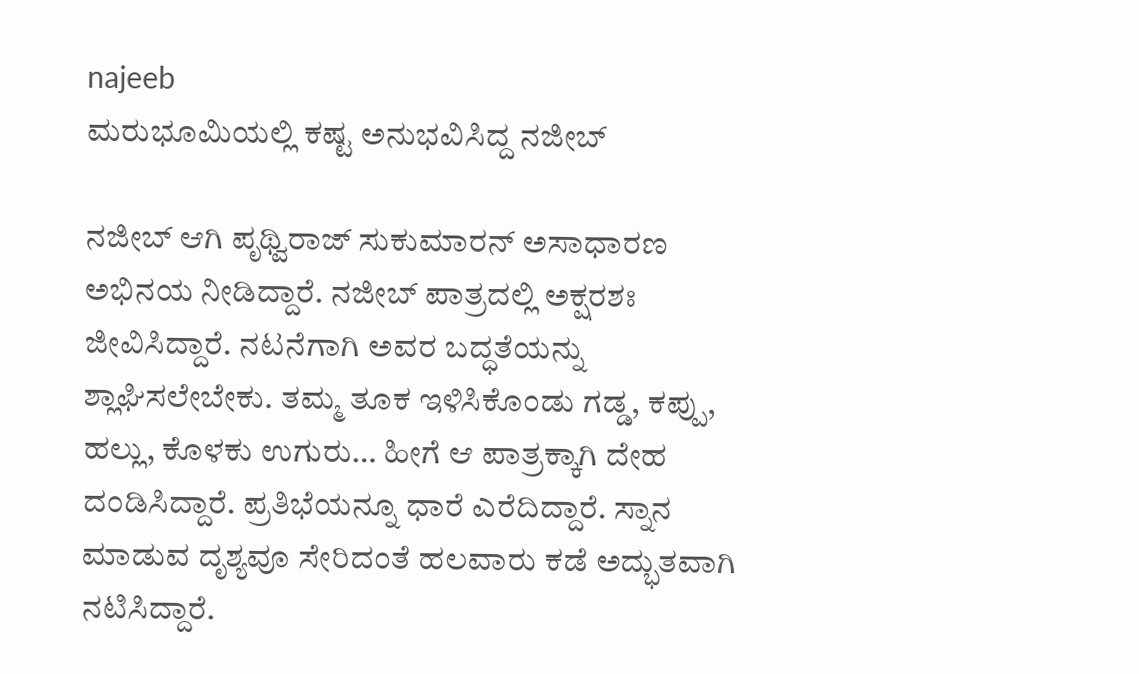najeeb
ಮರುಭೂಮಿಯಲ್ಲಿ ಕಷ್ಟ ಅನುಭವಿಸಿದ್ದ ನಜೀಬ್

ನಜೀಬ್ ಆಗಿ ಪೃಥ್ವಿರಾಜ್ ಸುಕುಮಾರನ್ ಅಸಾಧಾರಣ ಅಭಿನಯ ನೀಡಿದ್ದಾರೆ. ನಜೀಬ್ ಪಾತ್ರದಲ್ಲಿ ಅಕ್ಷರಶಃ ಜೀವಿಸಿದ್ದಾರೆ. ನಟನೆಗಾಗಿ ಅವರ ಬದ್ಧತೆಯನ್ನು ಶ್ಲಾಘಿಸಲೇಬೇಕು. ತಮ್ಮ ತೂಕ ಇಳಿಸಿಕೊಂಡು ಗಡ್ಡ, ಕಪ್ಪು, ಹಲ್ಲು, ಕೊಳಕು ಉಗುರು… ಹೀಗೆ ಆ ಪಾತ್ರಕ್ಕಾಗಿ ದೇಹ ದಂಡಿಸಿದ್ದಾರೆ. ಪ್ರತಿಭೆಯನ್ನೂ ಧಾರೆ ಎರೆದಿದ್ದಾರೆ. ಸ್ನಾನ ಮಾಡುವ ದೃಶ್ಯವೂ ಸೇರಿದಂತೆ ಹಲವಾರು ಕಡೆ ಅದ್ಭುತವಾಗಿ ನಟಿಸಿದ್ದಾರೆ.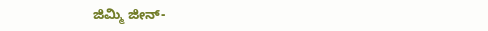ಜಿಮ್ಮಿ ಜೀನ್-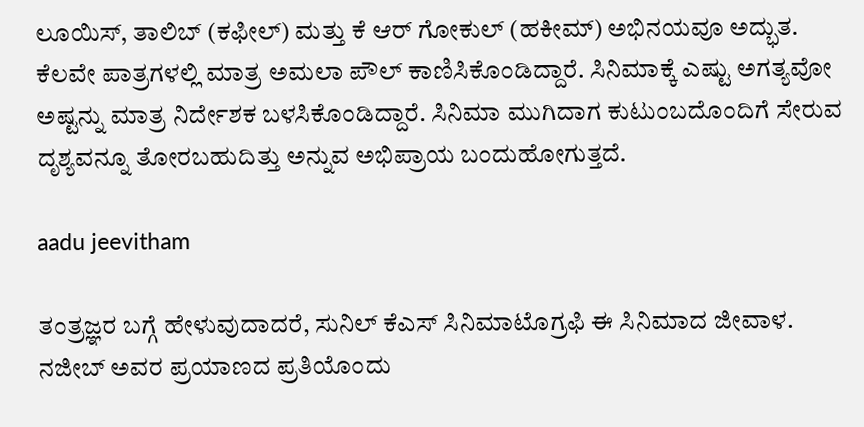ಲೂಯಿಸ್, ತಾಲಿಬ್ (ಕಫೀಲ್) ಮತ್ತು ಕೆ ಆರ್ ಗೋಕುಲ್ (ಹಕೀಮ್) ಅಭಿನಯವೂ ಅದ್ಭುತ. ಕೆಲವೇ ಪಾತ್ರಗಳಲ್ಲಿ ಮಾತ್ರ ಅಮಲಾ ಪೌಲ್‌ ಕಾಣಿಸಿಕೊಂಡಿದ್ದಾರೆ. ಸಿನಿಮಾಕ್ಕೆ ಎಷ್ಟು ಅಗತ್ಯವೋ ಅಷ್ಟನ್ನು ಮಾತ್ರ ನಿರ್ದೇಶಕ ಬಳಸಿಕೊಂಡಿದ್ದಾರೆ. ಸಿನಿಮಾ ಮುಗಿದಾಗ ಕುಟುಂಬದೊಂದಿಗೆ ಸೇರುವ ದೃಶ್ಯವನ್ನೂ ತೋರಬಹುದಿತ್ತು ಅನ್ನುವ ಅಭಿಪ್ರಾಯ ಬಂದುಹೋಗುತ್ತದೆ.

aadu jeevitham

ತಂತ್ರಜ್ಞರ ಬಗ್ಗೆ ಹೇಳುವುದಾದರೆ, ಸುನಿಲ್ ಕೆಎಸ್ ಸಿನಿಮಾಟೊಗ್ರಫಿ ಈ ಸಿನಿಮಾದ ಜೀವಾಳ. ನಜೀಬ್‌ ಅವರ ಪ್ರಯಾಣದ ಪ್ರತಿಯೊಂದು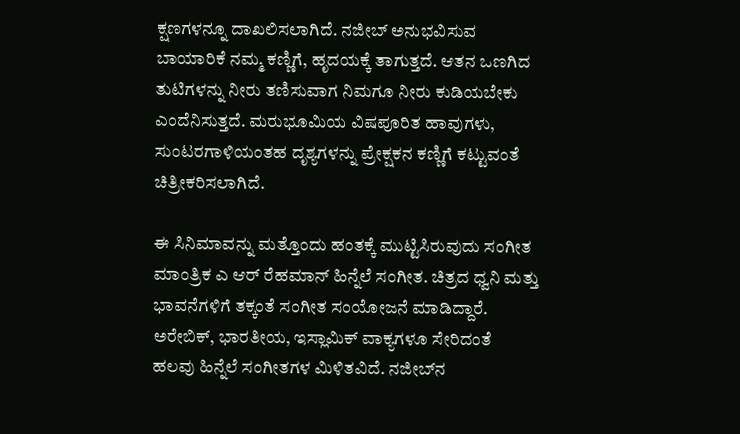ಕ್ಷಣಗಳನ್ನೂ ದಾಖಲಿಸಲಾಗಿದೆ. ನಜೀಬ್‌ ಅನುಭವಿಸುವ ಬಾಯಾರಿಕೆ ನಮ್ಮ ಕಣ್ಣಿಗೆ, ಹೃದಯಕ್ಕೆ ತಾಗುತ್ತದೆ. ಆತನ ಒಣಗಿದ ತುಟಿಗಳನ್ನು ನೀರು ತಣಿಸುವಾಗ ನಿಮಗೂ ನೀರು ಕುಡಿಯಬೇಕು ಎಂದೆನಿಸುತ್ತದೆ. ಮರುಭೂಮಿಯ ವಿಷಪೂರಿತ ಹಾವುಗಳು, ಸುಂಟರಗಾಳಿಯಂತಹ ದೃಶ್ಯಗಳನ್ನು ಪ್ರೇಕ್ಷಕನ ಕಣ್ಣಿಗೆ ಕಟ್ಟುವಂತೆ ಚಿತ್ರೀಕರಿಸಲಾಗಿದೆ.

ಈ ಸಿನಿಮಾವನ್ನು ಮತ್ತೊಂದು ಹಂತಕ್ಕೆ ಮುಟ್ಟಿಸಿರುವುದು ಸಂಗೀತ ಮಾಂತ್ರಿಕ ಎ ಆರ್ ರೆಹಮಾನ್ ಹಿನ್ನೆಲೆ ಸಂಗೀತ. ಚಿತ್ರದ ಧ್ವನಿ ಮತ್ತು ಭಾವನೆಗಳಿಗೆ ತಕ್ಕಂತೆ ಸಂಗೀತ ಸಂಯೋಜನೆ ಮಾಡಿದ್ದಾರೆ. ಅರೇಬಿಕ್, ಭಾರತೀಯ, ಇಸ್ಲಾಮಿಕ್ ವಾಕ್ಯಗಳೂ ಸೇರಿದಂತೆ ಹಲವು ಹಿನ್ನೆಲೆ ಸಂಗೀತಗಳ ಮಿಳಿತವಿದೆ. ನಜೀಬ್‌ನ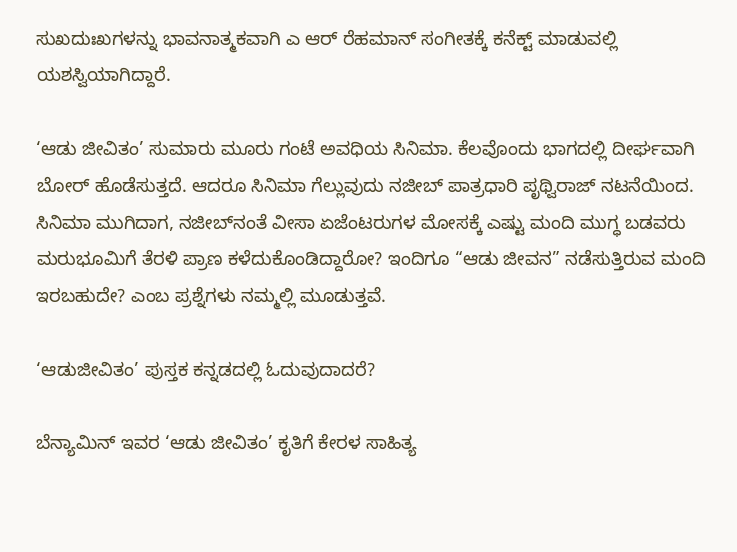ಸುಖದುಃಖಗಳನ್ನು ಭಾವನಾತ್ಮಕವಾಗಿ ಎ ಆರ್ ರೆಹಮಾನ್ ಸಂಗೀತಕ್ಕೆ ಕನೆಕ್ಟ್‌ ಮಾಡುವಲ್ಲಿ ಯಶಸ್ವಿಯಾಗಿದ್ದಾರೆ.

‘ಆಡು ಜೀವಿತಂ’ ಸುಮಾರು ಮೂರು ಗಂಟೆ ಅವಧಿಯ ಸಿನಿಮಾ. ಕೆಲವೊಂದು ಭಾಗದಲ್ಲಿ ದೀರ್ಘವಾಗಿ ಬೋರ್‌ ಹೊಡೆಸುತ್ತದೆ. ಆದರೂ ಸಿನಿಮಾ ಗೆಲ್ಲುವುದು ನಜೀಬ್‌ ಪಾತ್ರಧಾರಿ ಪೃಥ್ವಿರಾಜ್ ನಟನೆಯಿಂದ. ಸಿನಿಮಾ ಮುಗಿದಾಗ, ನಜೀಬ್‌ನಂತೆ ವೀಸಾ ಏಜೆಂಟರುಗಳ ಮೋಸಕ್ಕೆ ಎಷ್ಟು ಮಂದಿ ಮುಗ್ಧ ಬಡವರು ಮರುಭೂಮಿಗೆ ತೆರಳಿ ಪ್ರಾಣ ಕಳೆದುಕೊಂಡಿದ್ದಾರೋ? ಇಂದಿಗೂ “ಆಡು ಜೀವನ” ನಡೆಸುತ್ತಿರುವ ಮಂದಿ ಇರಬಹುದೇ? ಎಂಬ ಪ್ರಶ್ನೆಗಳು ನಮ್ಮಲ್ಲಿ ಮೂಡುತ್ತವೆ.

‘ಆಡುಜೀವಿತಂ’ ಪುಸ್ತಕ ಕನ್ನಡದಲ್ಲಿ ಓದುವುದಾದರೆ?

ಬೆನ್ಯಾಮಿನ್ ಇವರ ‘ಆಡು ಜೀವಿತಂ’ ಕೃತಿಗೆ ಕೇರಳ ಸಾಹಿತ್ಯ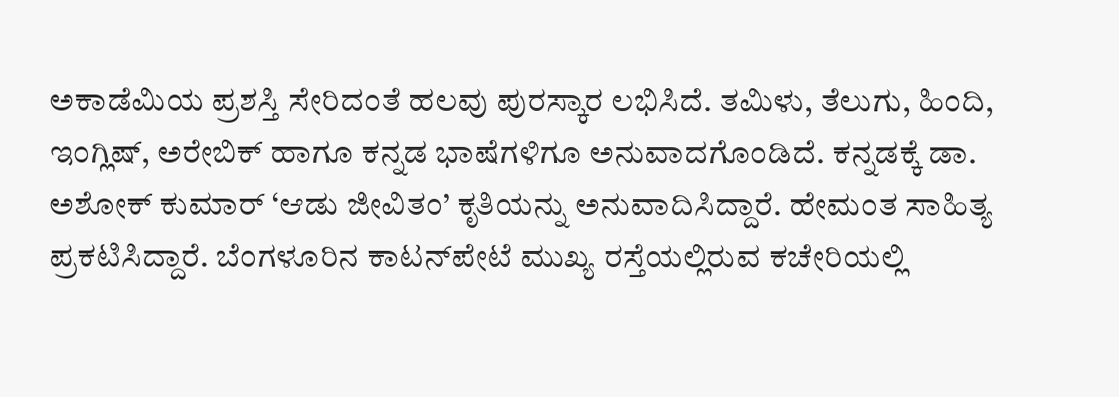ಅಕಾಡೆಮಿಯ ಪ್ರಶಸ್ತಿ ಸೇರಿದಂತೆ ಹಲವು ಪುರಸ್ಕಾರ ಲಭಿಸಿದೆ. ತಮಿಳು, ತೆಲುಗು, ಹಿಂದಿ, ಇಂಗ್ಲಿಷ್, ಅರೇಬಿಕ್ ಹಾಗೂ ಕನ್ನಡ ಭಾಷೆಗಳಿಗೂ ಅನುವಾದಗೊಂಡಿದೆ. ಕನ್ನಡಕ್ಕೆ ಡಾ. ಅಶೋಕ್ ಕುಮಾರ್ ‘ಆಡು ಜೀವಿತಂ’ ಕೃತಿಯನ್ನು ಅನುವಾದಿಸಿದ್ದಾರೆ. ಹೇಮಂತ ಸಾಹಿತ್ಯ ಪ್ರಕಟಿಸಿದ್ದಾರೆ. ಬೆಂಗಳೂರಿನ ಕಾಟನ್‌ಪೇಟೆ ಮುಖ್ಯ ರಸ್ತೆಯಲ್ಲಿರುವ ಕಚೇರಿಯಲ್ಲಿ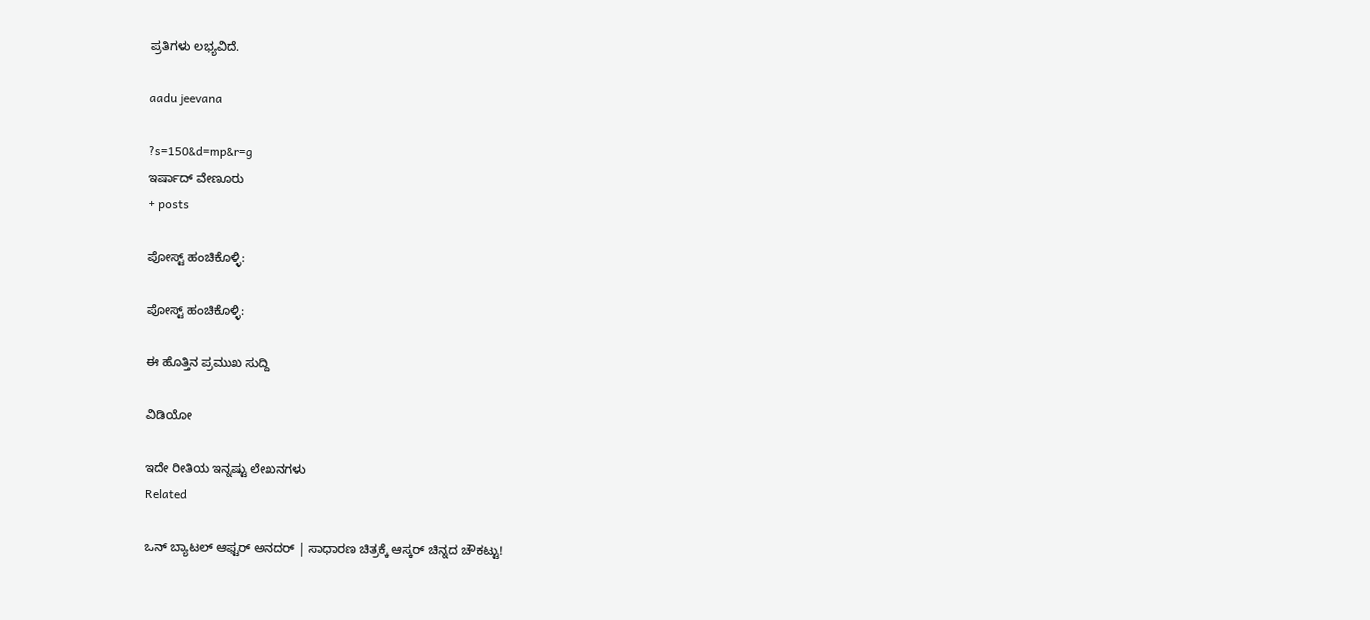ಪ್ರತಿಗಳು ಲಭ್ಯವಿದೆ.

aadu jeevana

?s=150&d=mp&r=g
ಇರ್ಷಾದ್‌ ವೇಣೂರು
+ posts

ಪೋಸ್ಟ್ ಹಂಚಿಕೊಳ್ಳಿ:

ಪೋಸ್ಟ್ ಹಂಚಿಕೊಳ್ಳಿ:

ಈ ಹೊತ್ತಿನ ಪ್ರಮುಖ ಸುದ್ದಿ

ವಿಡಿಯೋ

ಇದೇ ರೀತಿಯ ಇನ್ನಷ್ಟು ಲೇಖನಗಳು
Related

ಒನ್ ಬ್ಯಾಟಲ್ ಆಫ್ಟರ್ ಅನದರ್ | ಸಾಧಾರಣ ಚಿತ್ರಕ್ಕೆ ಆಸ್ಕರ್ ಚಿನ್ನದ ಚೌಕಟ್ಟು!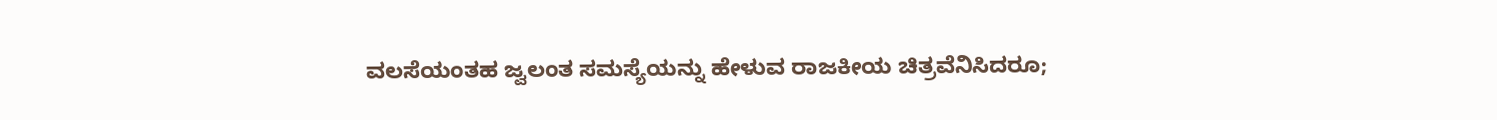ವಲಸೆಯಂತಹ ಜ್ವಲಂತ ಸಮಸ್ಯೆಯನ್ನು ಹೇಳುವ ರಾಜಕೀಯ ಚಿತ್ರವೆನಿಸಿದರೂ;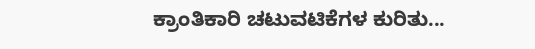ಕ್ರಾಂತಿಕಾರಿ ಚಟುವಟಿಕೆಗಳ ಕುರಿತು...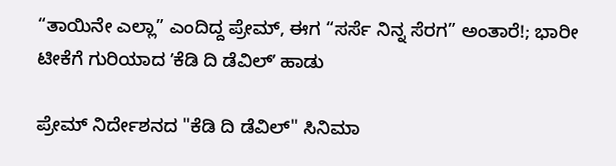“ತಾಯಿನೇ ಎಲ್ಲಾ” ಎಂದಿದ್ದ ಪ್ರೇಮ್, ಈಗ “ಸರ್ಸೆ ನಿನ್ನ ಸೆರಗ” ಅಂತಾರೆ!; ಭಾರೀ ಟೀಕೆಗೆ ಗುರಿಯಾದ ʼಕೆಡಿ ದಿ ಡೆವಿಲ್‌ʼ ಹಾಡು

ಪ್ರೇಮ್‌ ನಿರ್ದೇಶನದ "ಕೆಡಿ ದಿ ಡೆವಿಲ್‌" ಸಿನಿಮಾ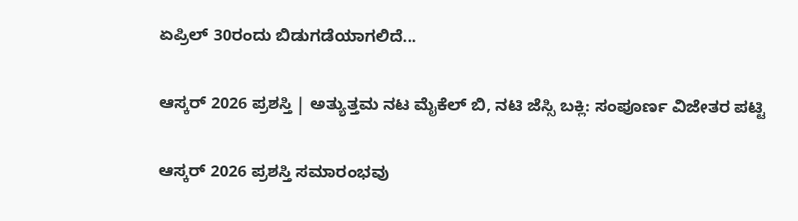ಏಪ್ರಿಲ್‌ 30ರಂದು ಬಿಡುಗಡೆಯಾಗಲಿದೆ...

ಆಸ್ಕರ್ 2026 ಪ್ರಶಸ್ತಿ | ಅತ್ಯುತ್ತಮ ನಟ ಮೈಕೆಲ್ ಬಿ, ನಟಿ ಜೆಸ್ಸಿ ಬಕ್ಲಿ: ಸಂಪೂರ್ಣ ವಿಜೇತರ ಪಟ್ಟಿ

ಆಸ್ಕರ್ 2026 ಪ್ರಶಸ್ತಿ ಸಮಾರಂಭವು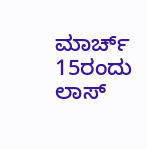ಮಾರ್ಚ್ 15ರಂದು ಲಾಸ್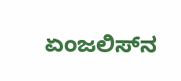ಏಂಜಲಿಸ್‌ನ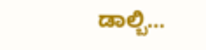ಡಾಲ್ಬಿ...